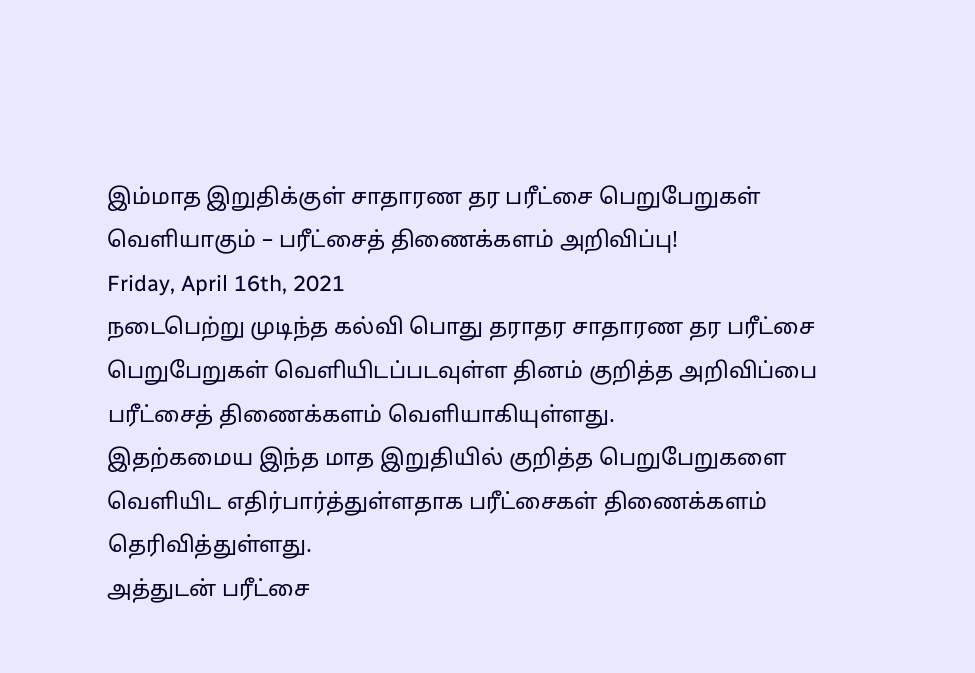இம்மாத இறுதிக்குள் சாதாரண தர பரீட்சை பெறுபேறுகள் வெளியாகும் – பரீட்சைத் திணைக்களம் அறிவிப்பு!
Friday, April 16th, 2021
நடைபெற்று முடிந்த கல்வி பொது தராதர சாதாரண தர பரீட்சை பெறுபேறுகள் வெளியிடப்படவுள்ள தினம் குறித்த அறிவிப்பை பரீட்சைத் திணைக்களம் வெளியாகியுள்ளது.
இதற்கமைய இந்த மாத இறுதியில் குறித்த பெறுபேறுகளை வெளியிட எதிர்பார்த்துள்ளதாக பரீட்சைகள் திணைக்களம் தெரிவித்துள்ளது.
அத்துடன் பரீட்சை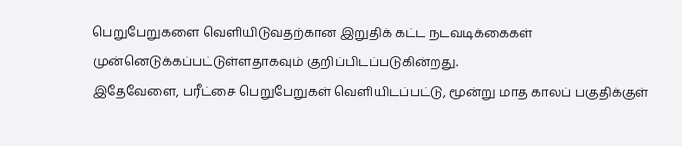பெறுபேறுகளை வெளியிடுவதற்கான இறுதிக் கட்ட நடவடிக்கைகள் முன்னெடுக்கப்பட்டுள்ளதாகவும் குறிப்பிடப்படுகின்றது.
இதேவேளை, பரீட்சை பெறுபேறுகள் வெளியிடப்பட்டு, மூன்று மாத காலப் பகுதிக்குள்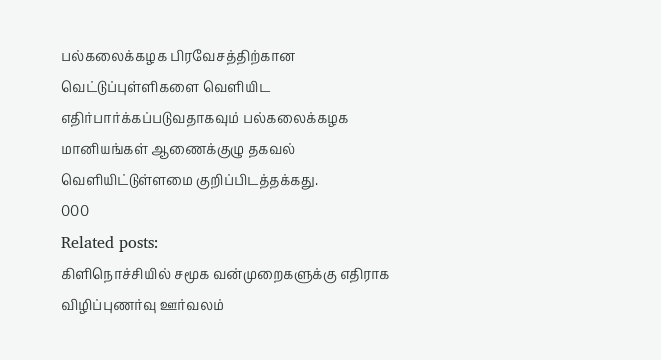பல்கலைக்கழக பிரவேசத்திற்கான வெட்டுப்புள்ளிகளை வெளியிட எதிர்பார்க்கப்படுவதாகவும் பல்கலைக்கழக மானியங்கள் ஆணைக்குழு தகவல் வெளியிட்டுள்ளமை குறிப்பிடத்தக்கது.
000
Related posts:
கிளிநொச்சியில் சமூக வன்முறைகளுக்கு எதிராக விழிப்புணர்வு ஊர்வலம்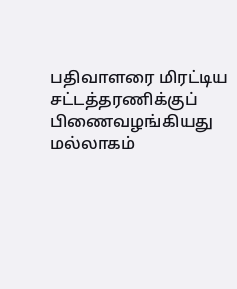பதிவாளரை மிரட்டிய சட்டத்தரணிக்குப் பிணைவழங்கியது மல்லாகம்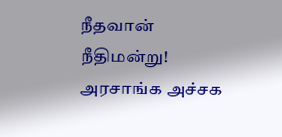நீதவான் நீதிமன்று!
அரசாங்க அச்சக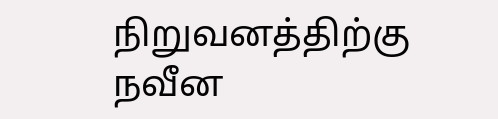நிறுவனத்திற்கு நவீன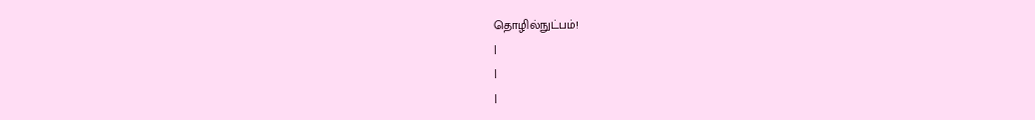தொழில்நுட்பம்!
|
|
|